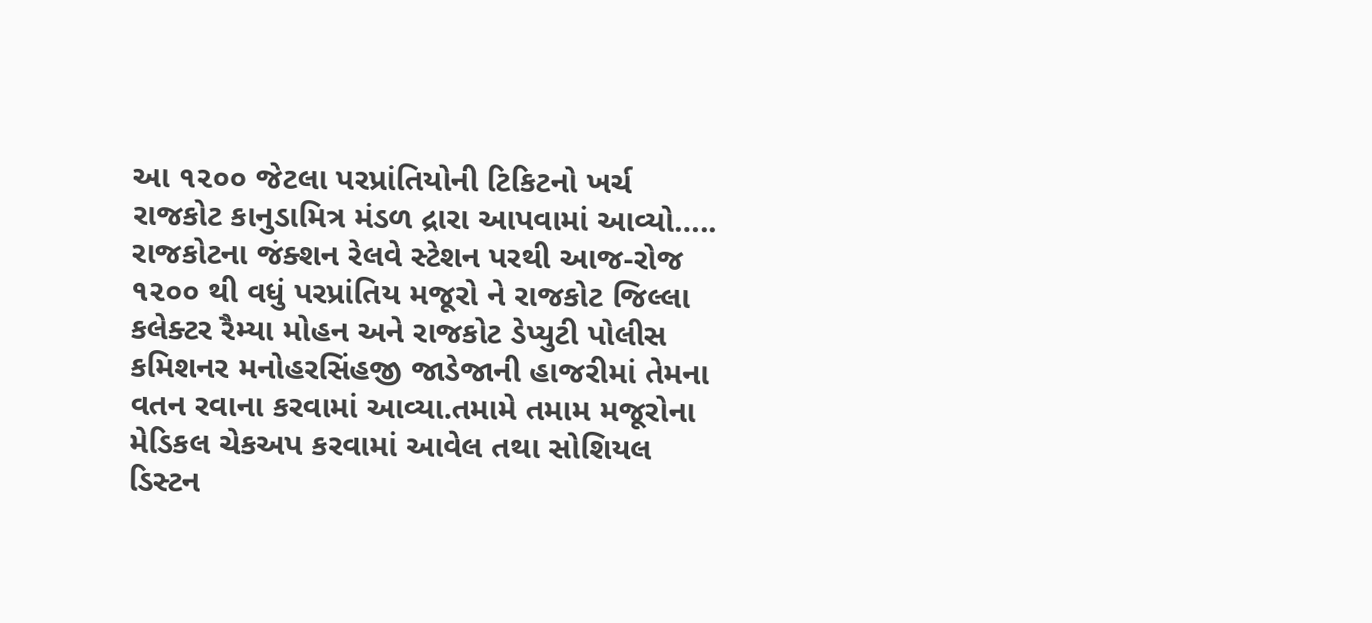આ ૧૨૦૦ જેટલા પરપ્રાંતિયોની ટિકિટનો ખર્ચ રાજકોટ કાનુડામિત્ર મંડળ દ્રારા આપવામાં આવ્યો…..
રાજકોટના જંક્શન રેલવે સ્ટેશન પરથી આજ-રોજ ૧૨૦૦ થી વધું પરપ્રાંતિય મજૂરો ને રાજકોટ જિલ્લા કલેક્ટર રૈમ્યા મોહન અને રાજકોટ ડેપ્યુટી પોલીસ કમિશનર મનોહરસિંહજી જાડેજાની હાજરીમાં તેમના વતન રવાના કરવામાં આવ્યા.તમામે તમામ મજૂરોના મેડિકલ ચેકઅપ કરવામાં આવેલ તથા સોશિયલ ડિસ્ટન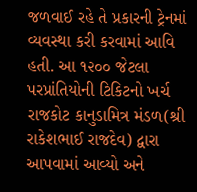જળવાઈ રહે તે પ્રકારની ટ્રેનમાં વ્યવસ્થા કરી કરવામાં આવિ હતી. આ ૧૨૦૦ જેટલા પરપ્રાંતિયોની ટિકિટનો ખર્ચ રાજકોટ કાનુડામિત્ર મંડળ(શ્રી રાકેશભાઈ રાજદેવ) દ્વારા આપવામાં આવ્યો અને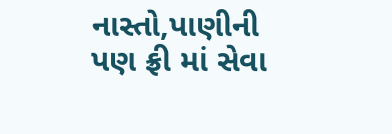નાસ્તો,પાણીની પણ ફ્રી માં સેવા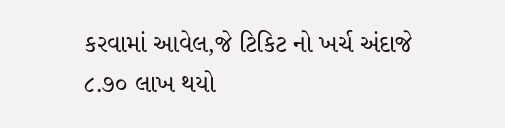કરવામાં આવેલ,જે ટિકિટ નો ખર્ચ અંદાજે ૮.૭૦ લાખ થયો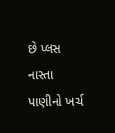છે પ્લસ નાસ્તા પાણીનો ખર્ચ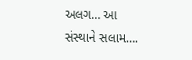અલગ… આ સંસ્થાને સલામ….